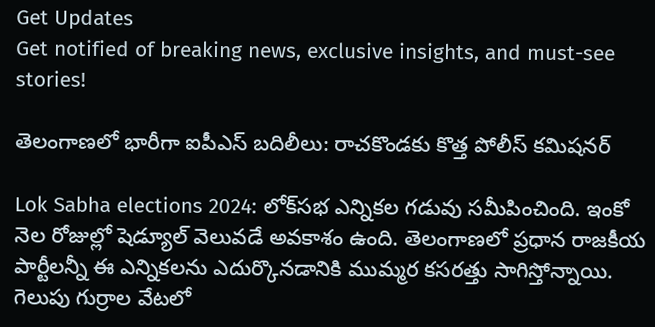Get Updates
Get notified of breaking news, exclusive insights, and must-see stories!

తెలంగాణలో భారీగా ఐపీఎస్‌ బదిలీలు: రాచకొండకు కొత్త పోలీస్ కమిషనర్

Lok Sabha elections 2024: లోక్‌సభ ఎన్నికల గడువు సమీపించింది. ఇంకో నెల రోజుల్లో షెడ్యూల్ వెలువడే అవకాశం ఉంది. తెలంగాణలో ప్రధాన రాజకీయ పార్టీలన్నీ ఈ ఎన్నికలను ఎదుర్కొనడానికి ముమ్మర కసరత్తు సాగిస్తోన్నాయి. గెలుపు గుర్రాల వేటలో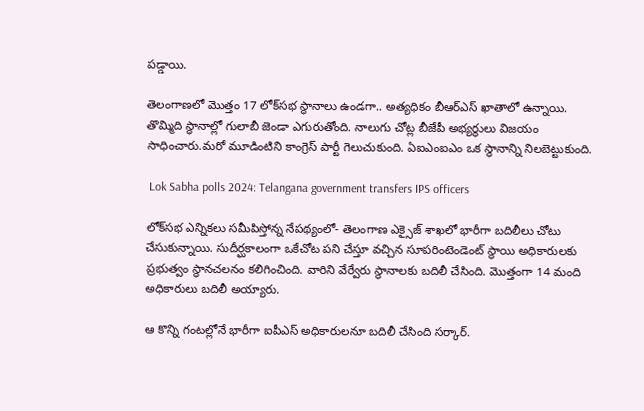పడ్డాయి.

తెలంగాణలో మొత్తం 17 లోక్‌సభ స్థానాలు ఉండగా.. అత్యధికం బీఆర్ఎస్ ఖాతాలో ఉన్నాయి. తొమ్మిది స్థానాల్లో గులాబీ జెండా ఎగురుతోంది. నాలుగు చోట్ల బీజేపీ అభ్యర్థులు విజయం సాధించారు.మరో మూడింటిని కాంగ్రెస్ పార్టీ గెలుచుకుంది. ఏఐఎంఐఎం ఒక స్థానాన్ని నిలబెట్టుకుంది.

 Lok Sabha polls 2024: Telangana government transfers IPS officers

లోక్‌సభ ఎన్నికలు సమీపిస్తోన్న నేపథ్యంలో- తెలంగాణ ఎక్సైజ్ శాఖలో భారీగా బదిలీలు చోటు చేసుకున్నాయి. సుదీర్ఘకాలంగా ఒకేచోట పని చేస్తూ వచ్చిన సూపరింటెండెంట్ స్థాయి అధికారులకు ప్రభుత్వం స్థానచలనం కలిగించింది. వారిని వేర్వేరు స్థానాలకు బదిలీ చేసింది. మొత్తంగా 14 మంది అధికారులు బదిలీ అయ్యారు.

ఆ కొన్ని గంటల్లోనే భారీగా ఐపీఎస్ అధికారులనూ బదిలీ చేసింది సర్కార్.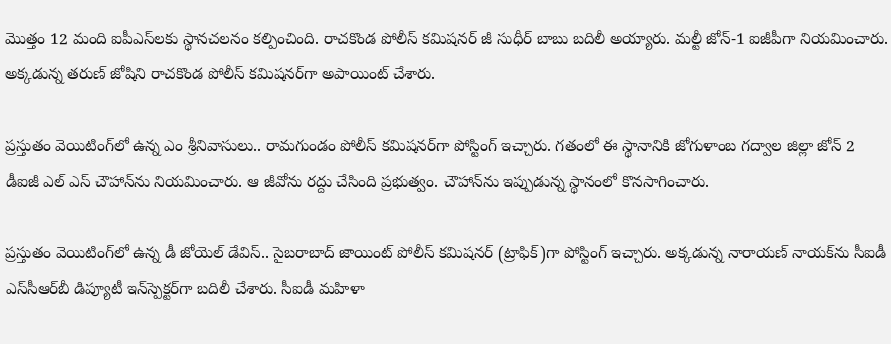మొత్తం 12 మంది ఐపీఎస్‌లకు స్థానచలనం కల్పించింది. రాచకొండ పోలీస్ కమిషనర్ జీ సుధీర్ బాబు బదిలీ అయ్యారు. మల్టీ జోన్-1 ఐజీపీగా నియమించారు. అక్కడున్న తరుణ్ జోషిని రాచకొండ పోలీస్ కమిషనర్‌గా అపాయింట్ చేశారు.

ప్రస్తుతం వెయిటింగ్‌లో ఉన్న ఎం శ్రీనివాసులు.. రామగుండం పోలీస్ కమిషనర్‌గా పోస్టింగ్ ఇచ్చారు. గతంలో ఈ స్థానానికి జోగుళాంబ గద్వాల జిల్లా జోన్ 2 డీఐజీ ఎల్ ఎస్ చౌహాన్‌ను నియమించారు. ఆ జీవోను రద్దు చేసింది ప్రభుత్వం. చౌహాన్‌ను ఇప్పుడున్న స్థానంలో కొనసాగించారు.

ప్రస్తుతం వెయిటింగ్‌లో ఉన్న డీ జోయెల్ డేవిస్‌.. సైబరాబాద్ జాయింట్ పోలీస్ కమిషనర్ (ట్రాఫిక్)గా పోస్టింగ్ ఇచ్చారు. అక్కడున్న నారాయణ్ నాయక్‌ను సీఐడీ ఎస్‌సీఆర్‌బీ డిప్యూటీ ఇన్‌స్పెక్టర్‌గా బదిలీ చేశారు. సీఐడీ మహిళా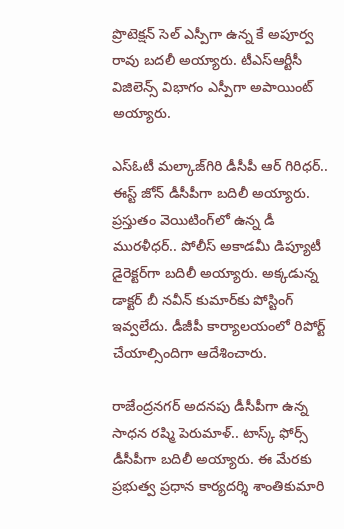ప్రొటెక్షన్ సెల్ ఎస్పీగా ఉన్న కే అపూర్వ రావు బదలీ అయ్యారు. టీఎస్ఆర్టీసీ విజిలెన్స్ విభాగం ఎస్పీగా అపాయింట్ అయ్యారు.

ఎస్ఓటీ మల్కాజ్‌గిరి డీసీపీ ఆర్ గిరిధర్‌.. ఈస్ట్ జోన్ డీసీపీగా బదిలీ అయ్యారు. ప్రస్తుతం వెయిటింగ్‌లో ఉన్న డీ మురళీధర్.. పోలీస్ అకాడమీ డిప్యూటీ డైరెక్టర్‌గా బదిలీ అయ్యారు. అక్కడున్న డాక్టర్ బీ నవీన్ కుమార్‌కు పోస్టింగ్ ఇవ్వలేదు. డీజీపీ కార్యాలయంలో రిపోర్ట్ చేయాల్సిందిగా ఆదేశించారు.

రాజేంద్రనగర్ అదనపు డీసీపీగా ఉన్న సాధన రష్మి పెరుమాళ్.. టాస్క్ ఫోర్స్ డీసీపీగా బదిలీ అయ్యారు. ఈ మేరకు ప్రభుత్వ ప్రధాన కార్యదర్శి శాంతికుమారి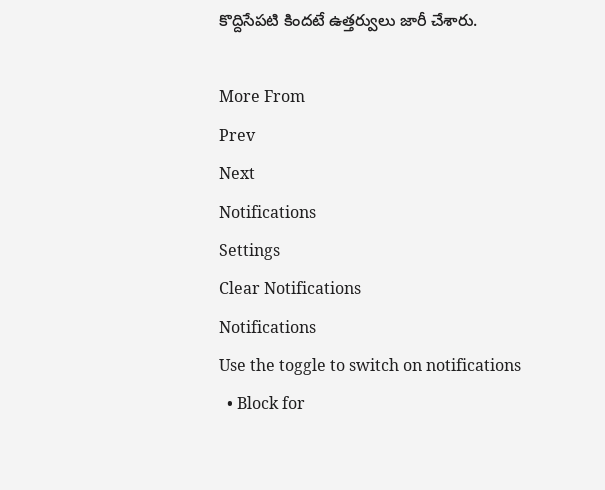కొద్దిసేపటి కిందటే ఉత్తర్వులు జారీ చేశారు.

More From
Prev
Next
Notifications
Settings
Clear Notifications
Notifications
Use the toggle to switch on notifications
  • Block for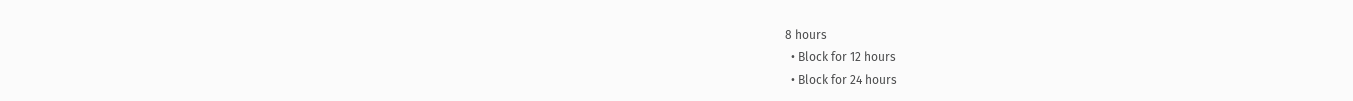8 hours
  • Block for 12 hours
  • Block for 24 hours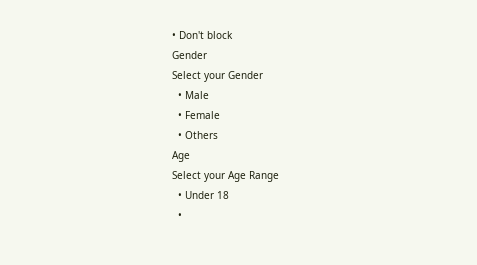• Don't block
Gender
Select your Gender
  • Male
  • Female
  • Others
Age
Select your Age Range
  • Under 18
  •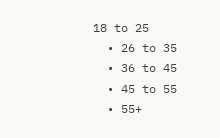18 to 25
  • 26 to 35
  • 36 to 45
  • 45 to 55
  • 55+